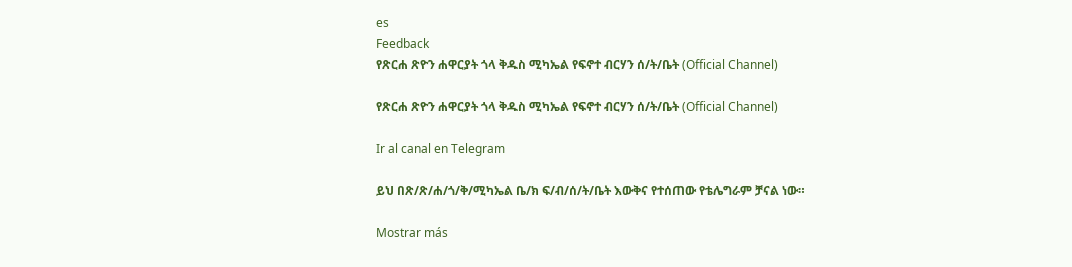es
Feedback
የጽርሐ ጽዮን ሐዋርያት ጎላ ቅዱስ ሚካኤል የፍኖተ ብርሃን ሰ/ት/ቤት (Official Channel)

የጽርሐ ጽዮን ሐዋርያት ጎላ ቅዱስ ሚካኤል የፍኖተ ብርሃን ሰ/ት/ቤት (Official Channel)

Ir al canal en Telegram

ይህ በጽ/ጽ/ሐ/ጎ/ቅ/ሚካኤል ቤ/ክ ፍ/ብ/ሰ/ት/ቤት እውቅና የተሰጠው የቴሌግራም ቻናል ነው።

Mostrar más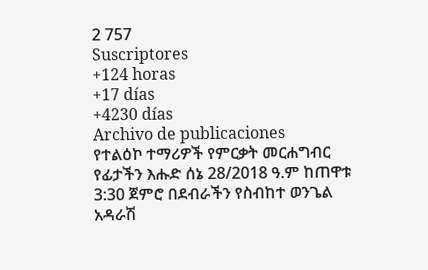2 757
Suscriptores
+124 horas
+17 días
+4230 días
Archivo de publicaciones
የተልዕኮ ተማሪዎች የምርቃት መርሐግብር የፊታችን እሑድ ሰኔ 28/2018 ዓ.ም ከጠዋቱ 3:30 ጀምሮ በደብራችን የስብከተ ወንጌል አዳራሽ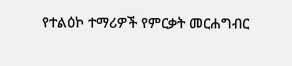የተልዕኮ ተማሪዎች የምርቃት መርሐግብር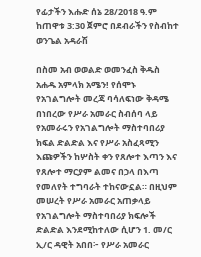የፊታችን እሑድ ሰኔ 28/2018 ዓ.ም ከጠዋቱ 3:30 ጀምሮ በደብራችን የስብከተ ወንጌል አዳራሽ

በስመ አብ ወወልድ ወመንፈስ ቅዱስ አሐዱ አምላክ አሜን! የሰሞኑ የአገልግሎት መረጃ ባሳለፍነው ቅዳሜ በነበረው የሥራ አመራር ስብሰባ ላይ የአመራሩን የአገልግሎት ማስተባበሪያ ክፍል ድልድል እና የሥራ አስፈጻሚን እጩዎችን ከሦስት ቀን የጸሎተ እጣን እና የጸሎተ ማርያም ልመና በኃላ በእጣ የመለየት ተግባራት ተከናውኗል። በዚህም መሠረት የሥራ አመራር አጠቃላይ የአገልግሎት ማስተባበሪያ ክፍሎች ድልድል እንደሚከተለው ሲሆን 1. መ/ር ኢ/ር ዳዊት አበበ፦ የሥራ አመራር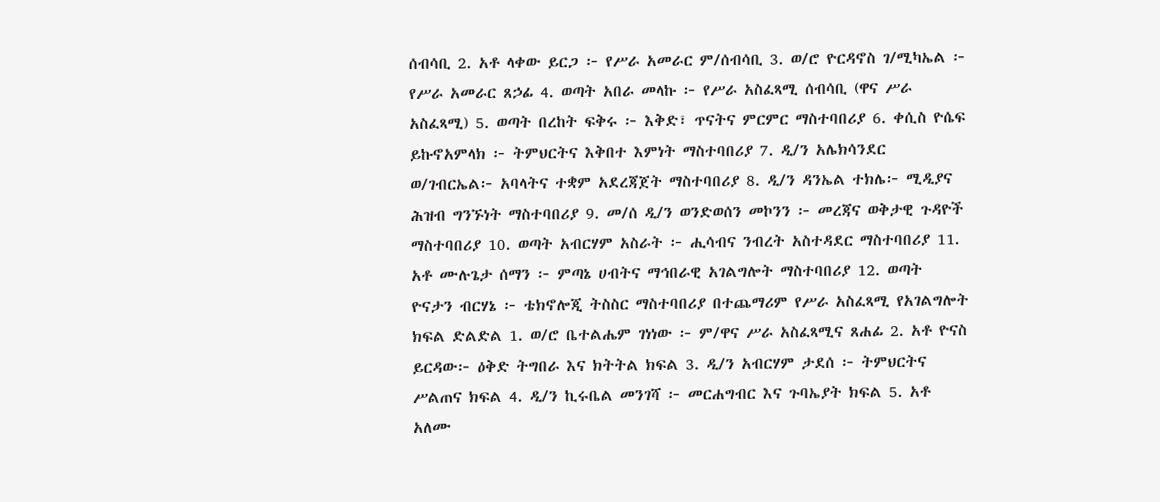ሰብሳቢ 2. አቶ ላቀው ይርጋ ፦ የሥራ አመራር ም/ሰብሳቢ 3. ወ/ሮ ዮርዳኖስ ገ/ሚካኤል ፦ የሥራ አመራር ጸኃፊ 4. ወጣት አበራ መላኩ ፦ የሥራ አስፈጻሚ ሰብሳቢ (ዋና ሥራ አስፈጻሚ) 5. ወጣት በረከት ፍቅሩ ፦ እቅድ፣ ጥናትና ምርምር ማስተባበሪያ 6. ቀሲስ ዮሴፍ ይኩኖአምላክ ፦ ትምህርትና እቅበተ እምነት ማስተባበሪያ 7. ዲ/ን አሌክሳንደር ወ/ገብርኤል፦ አባላትና ተቋም አደረጃጀት ማስተባበሪያ 8. ዲ/ን ዳንኤል ተክሌ፦ ሚዲያና ሕዝብ ግንኙነት ማስተባበሪያ 9. መ/ሰ ዲ/ን ወንድወሰን መኮንን ፦ መረጃና ወቅታዊ ጉዳዮች ማስተባበሪያ 10. ወጣት አብርሃም አስራት ፦ ሒሳብና ንብረት አስተዳደር ማስተባበሪያ 11. አቶ ሙሉጌታ ሰማን ፦ ምጣኔ ሀብትና ማኅበራዊ አገልግሎት ማስተባበሪያ 12. ወጣት ዮናታን ብርሃኔ ፦ ቴክኖሎጂ ትስስር ማስተባበሪያ በተጨማሪም የሥራ አስፈጻሚ የአገልግሎት ክፍል ድልድል 1. ወ/ሮ ቤተልሔም ገነነው ፦ ም/ዋና ሥራ አስፈጻሚና ጸሐፊ 2. አቶ ዮናስ ይርዳው፦ ዕቅድ ትግበራ እና ክትትል ክፍል 3. ዲ/ን አብርሃም ታደሰ ፦ ትምህርትና ሥልጠና ክፍል 4. ዲ/ን ኪሩቤል መንገሻ ፦ መርሐግብር እና ጉባኤያት ክፍል 5. አቶ አለሙ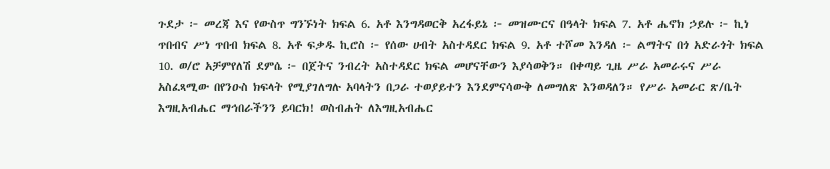ጉደታ ፦ መረጃ እና የውስጥ ግንኙነት ክፍል 6. አቶ እንግዳወርቅ አረፋይኔ ፦ መዝሙርና በዓላት ክፍል 7. አቶ ሔኖክ ኃይሉ ፦ ኪነ ጥበብና ሥነ ጥበብ ክፍል 8. አቶ ፍቃዱ ኪሮስ ፦ የሰው ሀብት አስተዳደር ክፍል 9. አቶ ተሾመ እንዳለ ፦ ልማትና በጎ አድራጎት ክፍል 10. ወ/ሮ አቻምየለሽ ደምሴ ፦ በጀትና ንብረት አስተዳደር ክፍል መሆናቸውን እያሳወቅን። በቀጣይ ጊዜ ሥራ አመራሩና ሥራ አስፈጻሚው በየንዑስ ክፍላት የሚያገለግሉ አባላትን በጋራ ተወያይተን እንደምናሳውቅ ለመግለጽ እንወዳለን። የሥራ አመራር ጽ/ቤት እግዚአብሔር ማኅበራችንን ይባርክ! ወስብሐት ለእግዚአብሔር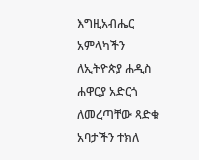እግዚአብሔር አምላካችን ለኢትዮጵያ ሐዲስ ሐዋርያ አድርጎ ለመረጣቸው ጻድቁ አባታችን ተክለ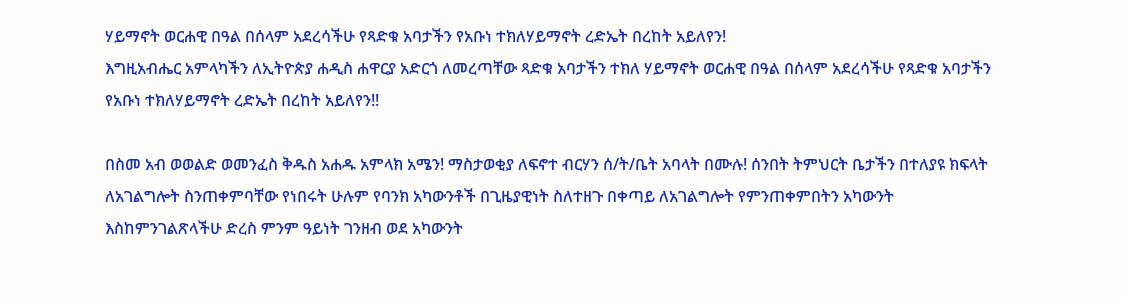ሃይማኖት ወርሐዊ በዓል በሰላም አደረሳችሁ የጻድቁ አባታችን የአቡነ ተክለሃይማኖት ረድኤት በረከት አይለየን!
እግዚአብሔር አምላካችን ለኢትዮጵያ ሐዲስ ሐዋርያ አድርጎ ለመረጣቸው ጻድቁ አባታችን ተክለ ሃይማኖት ወርሐዊ በዓል በሰላም አደረሳችሁ የጻድቁ አባታችን የአቡነ ተክለሃይማኖት ረድኤት በረከት አይለየን!!

በስመ አብ ወወልድ ወመንፈስ ቅዱስ አሐዱ አምላክ አሜን! ማስታወቂያ ለፍኖተ ብርሃን ሰ/ት/ቤት አባላት በሙሉ! ሰንበት ትምህርት ቤታችን በተለያዩ ክፍላት ለአገልግሎት ስንጠቀምባቸው የነበሩት ሁሉም የባንክ አካውንቶች በጊዜያዊነት ስለተዘጉ በቀጣይ ለአገልግሎት የምንጠቀምበትን አካውንት እስከምንገልጽላችሁ ድረስ ምንም ዓይነት ገንዘብ ወደ አካውንት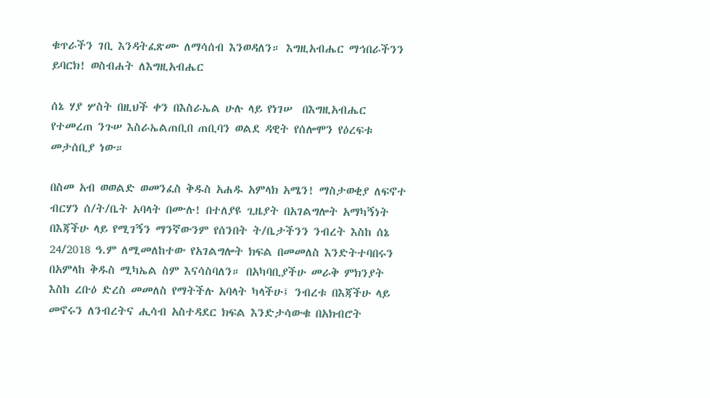ቁጥራችን ገቢ እንዳትፈጽሙ ለማሳሰብ እንወዳለን። እግዚአብሔር ማኅበራችንን ይባርክ! ወስብሐት ለእግዚአብሔር

ሰኔ ሃያ ሦስት በዚህች ቀን በእስራኤል ሁሉ ላይ የነገሠ  በእግዚአብሔር የተመረጠ ንጉሠ እስራኤልጠቢበ ጠቢባን ወልደ ዳዊት የሰሎሞን የዕረፍቱ መታሰቢያ ነው።

በስመ አብ ወወልድ ወመንፈስ ቅዱስ አሐዱ አምላክ አሜን! ማስታወቂያ ለፍኖተ ብርሃን ሰ/ት/ቤት አባላት በሙሉ! በተለያዩ ጊዜያት በአገልግሎት አማካኝነት በእጃችሁ ላይ የሚገኝን ማንኛውንም የሰንበት ት/ቤታችንን ንብረት እስከ ሰኔ 24/2018 ዓ.ም ለሚመለከተው የአገልግሎት ክፍል በመመለስ እንድትተባበሩን በአምላከ ቅዱስ ሚካኤል ስም እናሳስባለን። በአካባቢያችሁ መራቅ ምክንያት እስከ ረቡዕ ድረስ መመለስ የማትችሉ አባላት ካላችሁ፤ ንብረቱ በእጃችሁ ላይ መኖሩን ለንብረትና ሒሳብ አስተዳደር ክፍል እንድታሳውቁ በአክብሮት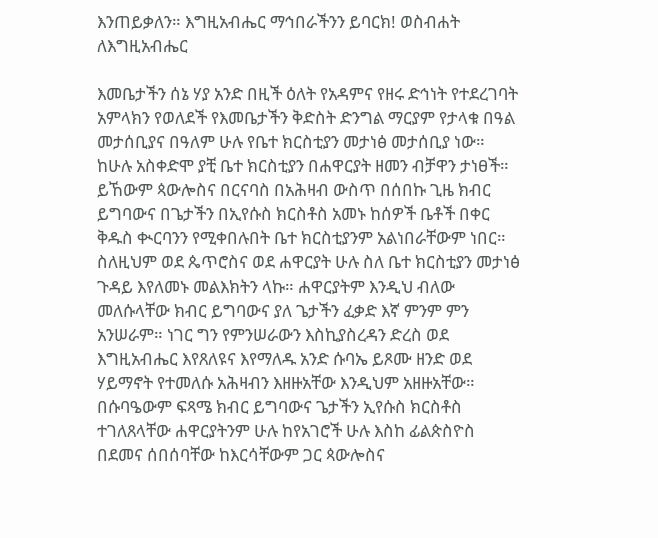እንጠይቃለን። እግዚአብሔር ማኅበራችንን ይባርክ! ወስብሐት ለእግዚአብሔር

እመቤታችን ሰኔ ሃያ አንድ በዚች ዕለት የአዳምና የዘሩ ድኅነት የተደረገባት አምላክን የወለደች የእመቤታችን ቅድስት ድንግል ማርያም የታላቁ በዓል መታሰቢያና በዓለም ሁሉ የቤተ ክርስቲያን መታነፅ መታሰቢያ ነው። ከሁሉ አስቀድሞ ያቺ ቤተ ክርስቲያን በሐዋርያት ዘመን ብቻዋን ታነፀች። ይኸውም ጳውሎስና በርናባስ በአሕዛብ ውስጥ በሰበኩ ጊዜ ክብር ይግባውና በጌታችን በኢየሱስ ክርስቶስ አመኑ ከሰዎች ቤቶች በቀር ቅዱስ ቊርባንን የሚቀበሉበት ቤተ ክርስቲያንም አልነበራቸውም ነበር። ስለዚህም ወደ ጴጥሮስና ወደ ሐዋርያት ሁሉ ስለ ቤተ ክርስቲያን መታነፅ ጉዳይ እየለመኑ መልእክትን ላኩ። ሐዋርያትም እንዲህ ብለው መለሱላቸው ክብር ይግባውና ያለ ጌታችን ፈቃድ እኛ ምንም ምን አንሠራም። ነገር ግን የምንሠራውን እስኪያስረዳን ድረስ ወደ እግዚአብሔር እየጸለዩና እየማለዱ አንድ ሱባኤ ይጾሙ ዘንድ ወደ ሃይማኖት የተመለሱ አሕዛብን እዘዙአቸው እንዲህም አዘዙአቸው። በሱባዔውም ፍጻሜ ክብር ይግባውና ጌታችን ኢየሱስ ክርስቶስ ተገለጸላቸው ሐዋርያትንም ሁሉ ከየአገሮች ሁሉ እስከ ፊልጵስዮስ በደመና ሰበሰባቸው ከእርሳቸውም ጋር ጳውሎስና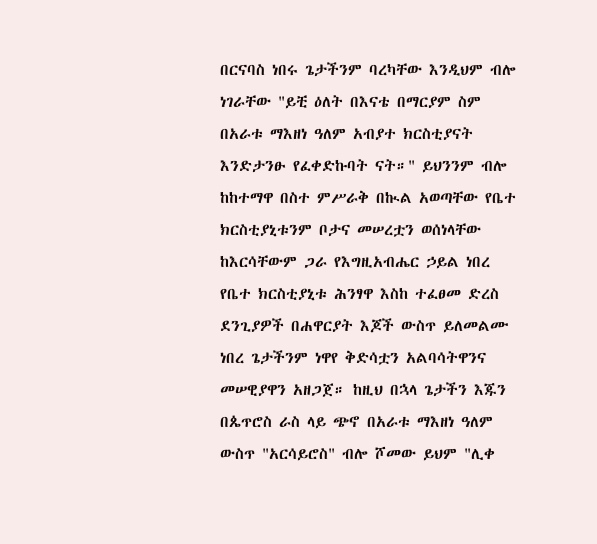በርናባስ ነበሩ ጌታችንም ባረካቸው እንዲህም ብሎ ነገራቸው "ይቺ ዕለት በእናቴ በማርያም ስም በአራቱ ማእዘነ ዓለም አብያተ ክርስቲያናት እንድታንፁ የፈቀድኩባት ናት።" ይህንንም ብሎ ከከተማዋ በስተ ምሥራቅ በኲል አወጣቸው የቤተ ክርስቲያኒቱንም ቦታና መሠረቷን ወሰነላቸው ከእርሳቸውም ጋራ የእግዚአብሔር ኃይል ነበረ የቤተ ክርስቲያኒቱ ሕንፃዋ እስከ ተፈፀመ ድረስ ደንጊያዎች በሐዋርያት እጆች ውስጥ ይለመልሙ ነበረ ጌታችንም ነዋየ ቅድሳቷን አልባሳትዋንና መሠዊያዋን አዘጋጀ። ከዚህ በኋላ ጌታችን እጁን በጴጥሮስ ራስ ላይ ጭኖ በአራቱ ማእዘነ ዓለም ውስጥ "አርሳይሮስ" ብሎ ሾመው ይህም "ሊቀ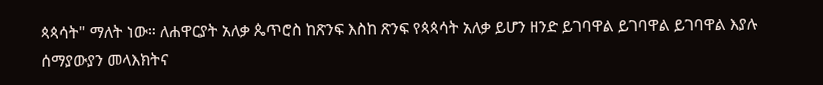ጳጳሳት" ማለት ነው። ለሐዋርያት አለቃ ጴጥሮስ ከጽንፍ እስከ ጽንፍ የጳጳሳት አለቃ ይሆን ዘንድ ይገባዋል ይገባዋል ይገባዋል እያሉ ሰማያውያን መላእክትና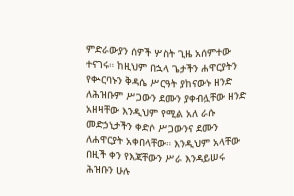ምድራውያን ሰዎች ሦስት ጊዜ አሰምተው ተናገሩ። ከዚህም በኋላ ጌታችን ሐዋርያትን የቊርባኑን ቅዳሴ ሥርዓት ያከናውኑ ዘንድ ለሕዝቡም ሥጋውን ደሙን ያቀብሏቸው ዘንድ አዘዛቸው እንዲህም የሚል አለ ራሱ መድኃኒታችን ቀድሶ ሥጋውንና ደሙን ለሐዋርያት አቀበላቸው። እንዲህም አላቸው በዚች ቀን የእጃቸውን ሥራ እንዳይሠሩ ሕዝቡን ሁሉ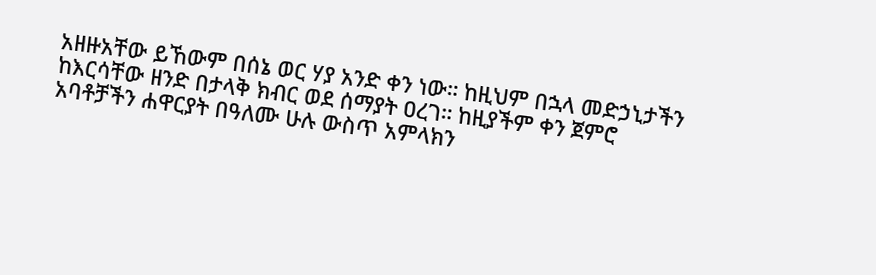አዘዙአቸው ይኸውም በሰኔ ወር ሃያ አንድ ቀን ነው። ከዚህም በኋላ መድኃኒታችን ከእርሳቸው ዘንድ በታላቅ ክብር ወደ ሰማያት ዐረገ። ከዚያችም ቀን ጀምሮ አባቶቻችን ሐዋርያት በዓለሙ ሁሉ ውስጥ አምላክን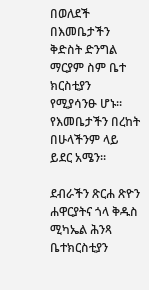በወለደች በእመቤታችን ቅድስት ድንግል ማርያም ስም ቤተ ክርስቲያን የሚያሳንፁ ሆኑ። የእመቤታችን በረከት በሁላችንም ላይ ይደር አሜን።

ደብራችን ጽርሐ ጽዮን ሐዋርያትና ጎላ ቅዱስ ሚካኤል ሕንጻ ቤተክርስቲያን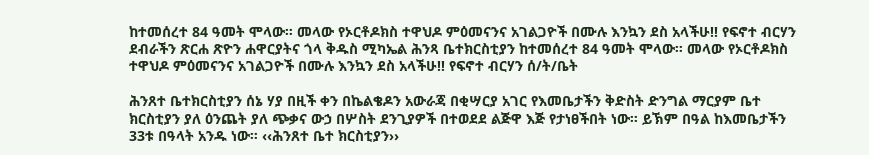ከተመሰረተ 84 ዓመት ሞላው። መላው የኦርቶዶክስ ተዋህዶ ምዕመናንና አገልጋዮች በሙሉ እንኳን ደስ አላችሁ!! የፍኖተ ብርሃን
ደብራችን ጽርሐ ጽዮን ሐዋርያትና ጎላ ቅዱስ ሚካኤል ሕንጻ ቤተክርስቲያን ከተመሰረተ 84 ዓመት ሞላው። መላው የኦርቶዶክስ ተዋህዶ ምዕመናንና አገልጋዮች በሙሉ እንኳን ደስ አላችሁ!! የፍኖተ ብርሃን ሰ/ት/ቤት

ሕንጸተ ቤተክርስቲያን ሰኔ ሃያ በዚች ቀን በኬልቄዶን አውራጃ በቂሣርያ አገር የእመቤታችን ቅድስት ድንግል ማርያም ቤተ ክርስቲያን ያለ ዕንጨት ያለ ጭቃና ውኃ በሦስት ደንጊያዎች በተወደደ ልጅዋ እጅ የታነፀችበት ነው። ይኽም በዓል ከእመቤታችን 33ቱ በዓላት አንዱ ነው። ‹‹ሕንጸተ ቤተ ክርስቲያን››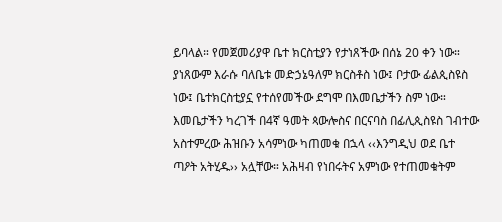ይባላል። የመጀመሪያዋ ቤተ ክርስቲያን የታነጸችው በሰኔ 20 ቀን ነው። ያነጸውም እራሱ ባለቤቱ መድኃኔዓለም ክርስቶስ ነው፤ ቦታው ፊልጲስዩስ ነው፤ ቤተክርስቲያኗ የተሰየመችው ደግሞ በእመቤታችን ስም ነው። እመቤታችን ካረገች በ4ኛ ዓመት ጳውሎስና በርናባስ በፊሊጲስዩስ ገብተው አስተምረው ሕዝቡን አሳምነው ካጠመቁ በኋላ ‹‹እንግዲህ ወደ ቤተ ጣዖት አትሂዱ›› አሏቸው። አሕዛብ የነበሩትና አምነው የተጠመቁትም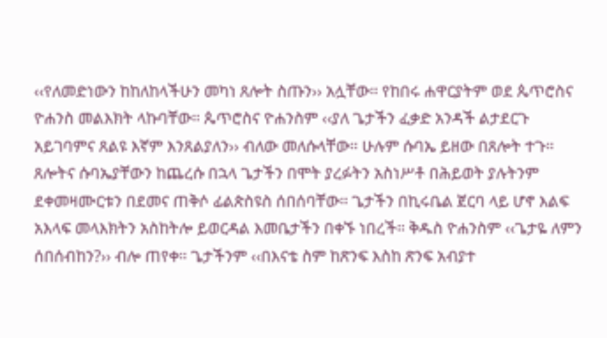‹‹የለመድነውን ከከለከላችሁን መካነ ጸሎት ስጡን›› አሏቸው። የከበሩ ሐዋርያትም ወደ ጴጥሮስና ዮሐንስ መልእክት ላኩባቸው። ጴጥሮስና ዮሐንስም ‹‹ያለ ጌታችን ፈቃድ አንዳች ልታደርጉ አይገባምና ጸልዩ እኛም እንጸልያለን›› ብለው መለሱላቸው። ሁሉም ሱባኤ ይዘው በጸሎት ተጉ። ጸሎትና ሱባኤያቸውን ከጨረሱ በኋላ ጌታችን በሞት ያረፉትን አስነሥቶ በሕይወት ያሉትንም ደቀመዛሙርቱን በደመና ጠቅሶ ፊልጵስዩስ ሰበሰባቸው። ጌታችን በኪሩቤል ጀርባ ላይ ሆኖ እልፍ አእላፍ መላእክትን አስከትሎ ይወርዳል እመቤታችን በቀኙ ነበረች። ቅዱስ ዮሐንስም ‹‹ጌታዬ ለምን ሰበሰብከን?›› ብሎ ጠየቀ። ጌታችንም ‹‹በእናቴ ስም ከጽንፍ እስከ ጽንፍ አብያተ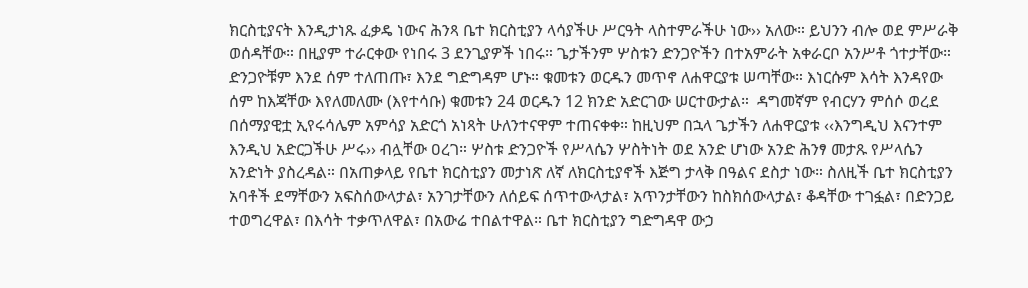ክርስቲያናት እንዲታነጹ ፈቃዴ ነውና ሕንጻ ቤተ ክርስቲያን ላሳያችሁ ሥርዓት ላስተምራችሁ ነው›› አለው። ይህንን ብሎ ወደ ምሥራቅ ወሰዳቸው። በዚያም ተራርቀው የነበሩ 3 ደንጊያዎች ነበሩ። ጌታችንም ሦስቱን ድንጋዮችን በተአምራት አቀራርቦ አንሥቶ ጎተታቸው። ድንጋዮቹም እንደ ሰም ተለጠጡ፣ እንደ ግድግዳም ሆኑ። ቁመቱን ወርዱን መጥኖ ለሐዋርያቱ ሠጣቸው። እነርሱም እሳት እንዳየው ሰም ከእጃቸው እየለመለሙ (እየተሳቡ) ቁመቱን 24 ወርዱን 12 ክንድ አድርገው ሠርተውታል።  ዳግመኛም የብርሃን ምሰሶ ወረደ በሰማያዊቷ ኢየሩሳሌም አምሳያ አድርጎ አነጻት ሁለንተናዋም ተጠናቀቀ። ከዚህም በኋላ ጌታችን ለሐዋርያቱ ‹‹እንግዲህ እናንተም እንዲህ አድርጋችሁ ሥሩ›› ብሏቸው ዐረገ። ሦስቱ ድንጋዮች የሥላሴን ሦስትነት ወደ አንድ ሆነው አንድ ሕንፃ መታጹ የሥላሴን አንድነት ያስረዳል። በአጠቃላይ የቤተ ክርስቲያን መታነጽ ለኛ ለክርስቲያኖች እጅግ ታላቅ በዓልና ደስታ ነው። ስለዚች ቤተ ክርስቲያን አባቶች ደማቸውን አፍስሰውላታል፣ አንገታቸውን ለሰይፍ ሰጥተውላታል፣ አጥንታቸውን ከስክሰውላታል፣ ቆዳቸው ተገፏል፣ በድንጋይ ተወግረዋል፣ በእሳት ተቃጥለዋል፣ በአውሬ ተበልተዋል። ቤተ ክርስቲያን ግድግዳዋ ውኃ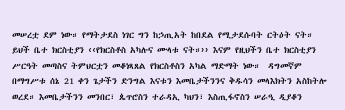መሠረቷ ደም ነው። የማትታደስ ነገር ግን ከኃጢአት ከበደል የሚታደሱባት ርትዕት ናት። ይህች ቤተ ክርስቲያን ‹‹የክርስቶስ አካሉና ሙላቱ ናት።›› እናም የዚህችን ቤተ ክርስቲያን ሥርዓት መጣስና ትምህርቷን መቆነጻጸል የክርስቶስን አካል ማድማት ነው።  ዳግመኛም በማግሥቱ ሰኔ 21 ቀን ጌታችን ድንግል እናቱን እመቤታችንንና ቅዱሳን መላእክትን አስከትሎ ወረደ። እመቤታችንን መንበር፣ ጴጥሮስን ተራዳኢ ካህን፣ እስጢፋኖስን ሠራዒ ዲያቆን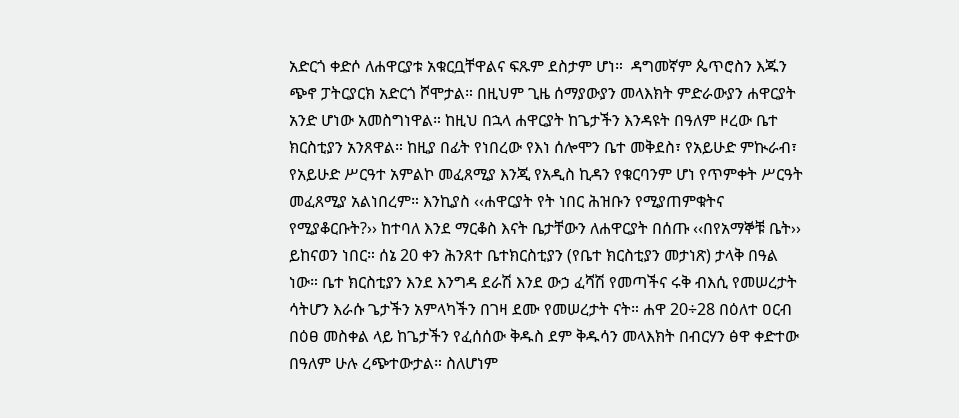አድርጎ ቀድሶ ለሐዋርያቱ አቁርቧቸዋልና ፍጹም ደስታም ሆነ።  ዳግመኛም ጴጥሮስን እጁን ጭኖ ፓትርያርክ አድርጎ ሾሞታል። በዚህም ጊዜ ሰማያውያን መላእክት ምድራውያን ሐዋርያት አንድ ሆነው አመስግነዋል። ከዚህ በኋላ ሐዋርያት ከጌታችን እንዳዩት በዓለም ዞረው ቤተ ክርስቲያን አንጸዋል። ከዚያ በፊት የነበረው የእነ ሰሎሞን ቤተ መቅደስ፣ የአይሁድ ምኲራብ፣ የአይሁድ ሥርዓተ አምልኮ መፈጸሚያ እንጂ የአዲስ ኪዳን የቁርባንም ሆነ የጥምቀት ሥርዓት መፈጸሚያ አልነበረም። እንኪያስ ‹‹ሐዋርያት የት ነበር ሕዝቡን የሚያጠምቁትና የሚያቆርቡት?›› ከተባለ እንደ ማርቆስ እናት ቤታቸውን ለሐዋርያት በሰጡ ‹‹በየአማኞቹ ቤት›› ይከናወን ነበር። ሰኔ 20 ቀን ሕንጸተ ቤተክርስቲያን (የቤተ ክርስቲያን መታነጽ) ታላቅ በዓል ነው። ቤተ ክርስቲያን እንደ እንግዳ ደራሽ እንደ ውኃ ፈሻሽ የመጣችና ሩቅ ብእሲ የመሠረታት ሳትሆን እራሱ ጌታችን አምላካችን በገዛ ደሙ የመሠረታት ናት። ሐዋ 20÷28 በዕለተ ዐርብ በዕፀ መስቀል ላይ ከጌታችን የፈሰሰው ቅዱስ ደም ቅዱሳን መላእክት በብርሃን ፅዋ ቀድተው በዓለም ሁሉ ረጭተውታል። ስለሆነም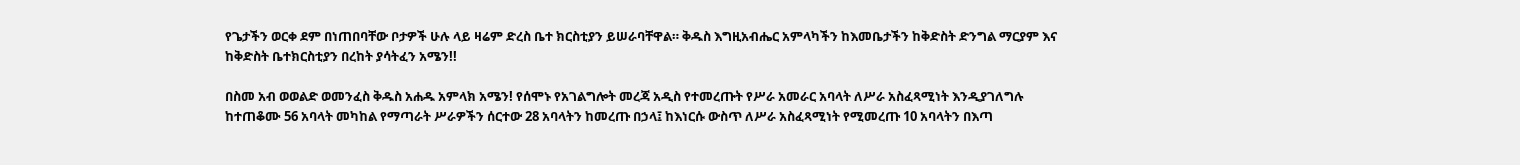የጌታችን ወርቀ ደም በነጠበባቸው ቦታዎች ሁሉ ላይ ዛሬም ድረስ ቤተ ክርስቲያን ይሠራባቸዋል። ቅዱስ እግዚአብሔር አምላካችን ከእመቤታችን ከቅድስት ድንግል ማርያም እና ከቅድስት ቤተክርስቲያን በረከት ያሳትፈን አሜን!!

በስመ አብ ወወልድ ወመንፈስ ቅዱስ አሐዱ አምላክ አሜን! የሰሞኑ የአገልግሎት መረጃ አዲስ የተመረጡት የሥራ አመራር አባላት ለሥራ አስፈጻሚነት እንዲያገለግሉ ከተጠቆሙ 56 አባላት መካከል የማጣራት ሥራዎችን ሰርተው 28 አባላትን ከመረጡ በኃላ፤ ከእነርሱ ውስጥ ለሥራ አስፈጻሚነት የሚመረጡ 10 አባላትን በእጣ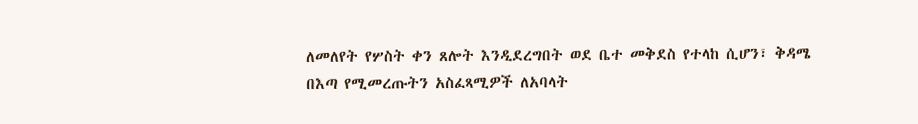ለመለየት የሦስት ቀን ጸሎት እንዲደረግበት ወደ ቤተ መቅደስ የተላከ ሲሆን፣ ቅዳሜ በእጣ የሚመረጡትን አስፈጻሚዎች ለአባላት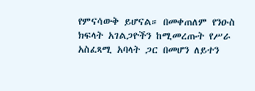የምናሳውቅ ይሆናል። በመቀጠለም የንዑስ ክፍላት አገልጋዮችን ከሚመረጡት የሥራ አስፈጻሚ አባላት ጋር በመሆን ለይተን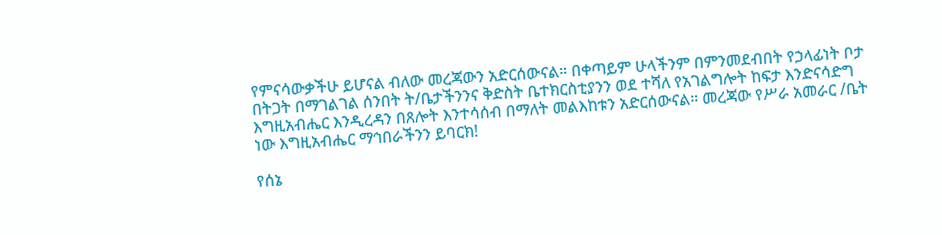የምናሳውቃችሁ ይሆናል ብለው መረጃውን አድርሰውናል። በቀጣይም ሁላችንም በምንመደብበት የኃላፊነት ቦታ በትጋት በማገልገል ሰንበት ት/ቤታችንንና ቅድስት ቤተክርስቲያንን ወደ ተሻለ የአገልግሎት ከፍታ እንድናሳድግ እግዚአብሔር እንዲረዳን በጸሎት እንተሳሰብ በማለት መልእከቱን አድርሰውናል። መረጃው የሥራ አመራር /ቤት ነው እግዚአብሔር ማኅበራችንን ይባርክ!

የሰኔ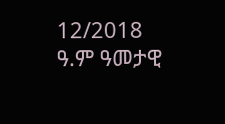12/2018 ዓ.ም ዓመታዊ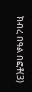ክብረ በዓል በፎቶ(3)